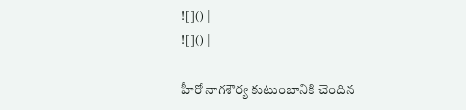![]() |
![]() |

హీరో నాగశౌర్య కుటుంబానికి చెందిన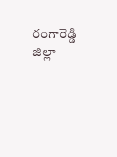రంగారెడ్డి జిల్లా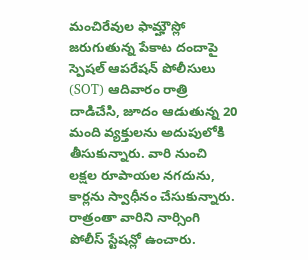మంచిరేవుల ఫామ్హౌస్లో జరుగుతున్న పేకాట దందాపై స్పెషల్ ఆపరేషన్ పోలీసులు (SOT) ఆదివారం రాత్రి దాడిచేసి, జూదం ఆడుతున్న 20 మంది వ్యక్తులను అదుపులోకి తీసుకున్నారు. వారి నుంచి లక్షల రూపాయల నగదును, కార్లను స్వాధీనం చేసుకున్నారు. రాత్రంతా వారిని నార్సింగి పోలీస్ స్టేషన్లో ఉంచారు.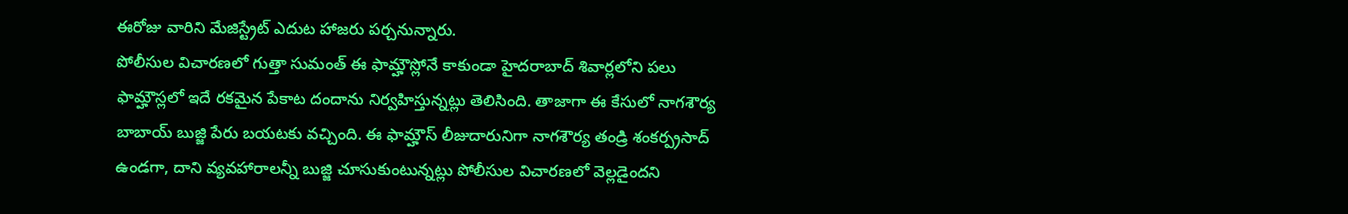ఈరోజు వారిని మేజిస్ట్రేట్ ఎదుట హాజరు పర్చనున్నారు.
పోలీసుల విచారణలో గుత్తా సుమంత్ ఈ ఫామ్హౌస్లోనే కాకుండా హైదరాబాద్ శివార్లలోని పలు ఫామ్హౌస్లలో ఇదే రకమైన పేకాట దందాను నిర్వహిస్తున్నట్లు తెలిసింది. తాజాగా ఈ కేసులో నాగశౌర్య బాబాయ్ బుజ్జి పేరు బయటకు వచ్చింది. ఈ ఫామ్హౌస్ లీజుదారునిగా నాగశౌర్య తండ్రి శంకర్ప్రసాద్ ఉండగా, దాని వ్యవహారాలన్నీ బుజ్జి చూసుకుంటున్నట్లు పోలీసుల విచారణలో వెల్లడైందని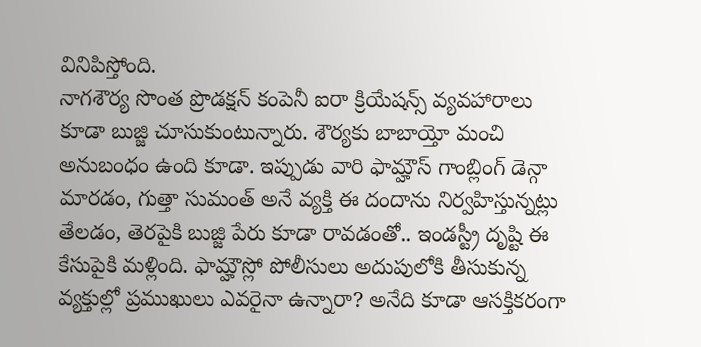వినిపిస్తోంది.
నాగశౌర్య సొంత ప్రొడక్షన్ కంపెనీ ఐరా క్రియేషన్స్ వ్యవహారాలు కూడా బుజ్జి చూసుకుంటున్నారు. శౌర్యకు బాబాయ్తో మంచి అనుబంధం ఉంది కూడా. ఇప్పుడు వారి ఫామ్హౌస్ గాంబ్లింగ్ డెన్గా మారడం, గుత్తా సుమంత్ అనే వ్యక్తి ఈ దందాను నిర్వహిస్తున్నట్లు తేలడం, తెరపైకి బుజ్జి పేరు కూడా రావడంతో.. ఇండస్ట్రీ దృష్టి ఈ కేసుపైకి మళ్లింది. ఫామ్హౌస్లో పోలీసులు అదుపులోకి తీసుకున్న వ్యక్తుల్లో ప్రముఖులు ఎవరైనా ఉన్నారా? అనేది కూడా ఆసక్తికరంగా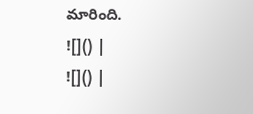మారింది.
![]() |
![]() |